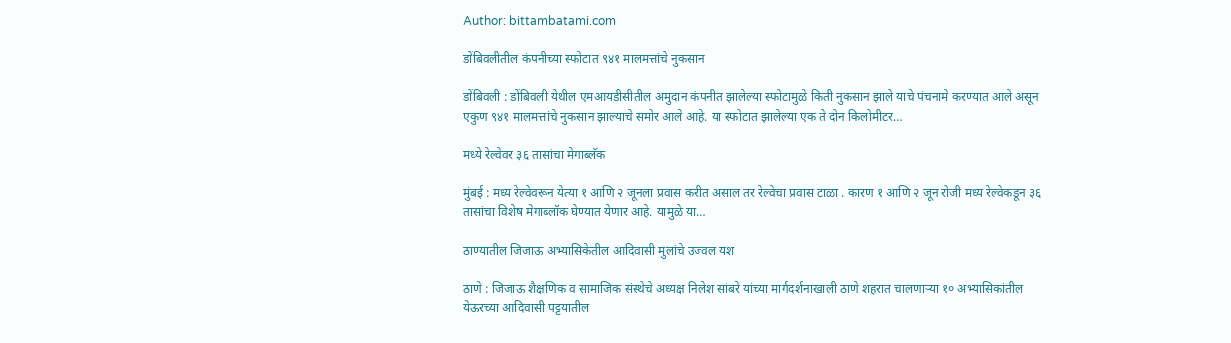Author: bittambatami.com

डोंबिवलीतील कंपनीच्या स्फोटात ९४१ मालमत्तांचे नुकसान

डोंबिवली : डोंबिवली येथील एमआयडीसीतील अमुदान कंपनीत झालेल्या स्फोटामुळे किती नुकसान झाले याचे पंचनामे करण्यात आले असून एकुण ९४१ मालमत्तांचे नुकसान झाल्याचे समोर आले आहे. या स्फोटात झालेल्या एक ते दोन किलोमीटर…

मध्ये रेल्वेवर ३६ तासांचा मेगाब्लॅक

मुंबई : मध्य रेल्वेवरून येत्या १ आणि २ जूनला प्रवास करीत असाल तर रेल्वेचा प्रवास टाळा . कारण १ आणि २ जून रोजी मध्य रेल्वेकडून ३६ तासांचा विशेष मेगाब्लॉक घेण्यात येणार आहे. यामुळे या…

ठाण्यातील जिजाऊ अभ्यासिकेतील आदिवासी मुलांचे उज्वल यश

ठाणे : जिजाऊ शैक्षणिक व सामाजिक संस्थेचे अध्यक्ष निलेश सांबरे यांच्या मार्गदर्शनाखाली ठाणे शहरात चालणार्‍या १० अभ्यासिकांतील येऊरच्या आदिवासी पट्टयातील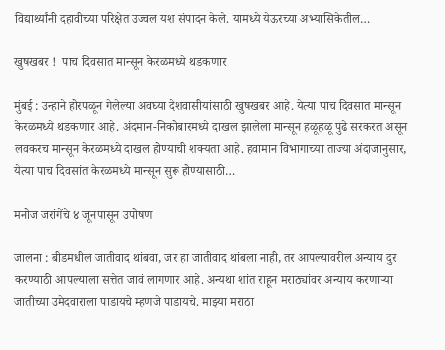विद्यार्थ्यांनी दहावीच्या परिक्षेत उज्वल यश संपादन केले. यामध्ये येऊरच्या अभ्यासिकेतील…

खुषखबर !  पाच दिवसात मान्सून केरळमध्ये थडकणार

मुंबई : उन्हाने होरपळून गेलेल्या अवघ्या देशवासीयांसाठी खुषखबर आहे. येत्या पाच दिवसात मान्सून केरळमध्ये थडकणार आहे. अंदमान-निकोबारमध्ये दाखल झालेला मान्सून हळूहळू पुढे सरकरत असून लवकरच मान्सून केरळमध्ये दाखल होण्याची शक्यता आहे. हवामान विभागाच्या ताज्या अंदाजानुसार, येत्या पाच दिवसांत केरळमध्ये मान्सून सुरू होण्यासाठी…

मनोज जरांगेंचे ४ जूनपासून उपोषण

जालना : बीडमधील जातीवाद थांबवा, जर हा जातीवाद थांबला नाही, तर आपल्यावरील अन्याय दुर करण्याठी आपल्याला सत्तेत जावं लागणार आहे. अन्यथा शांत राहून मराठ्यांवर अन्याय करणाऱ्या जातीच्या उमेदवाराला पाडायचे म्हणजे पाडायचे. माझ्या मराठा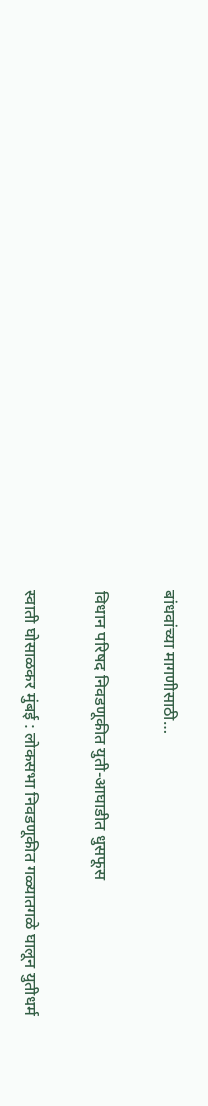बांधवांच्या मागणीसाठी…

विधान परिषद निवडणूकीत युती-आघाडीत धुसफूस

स्वाती घोसाळकर मुंबई : लोकसभा निवडणूकीत गळ्यातगळे घालून युतीधर्म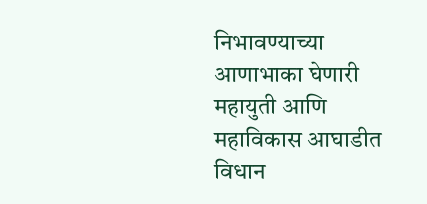निभावण्याच्या आणाभाका घेणारी महायुती आणि महाविकास आघाडीत विधान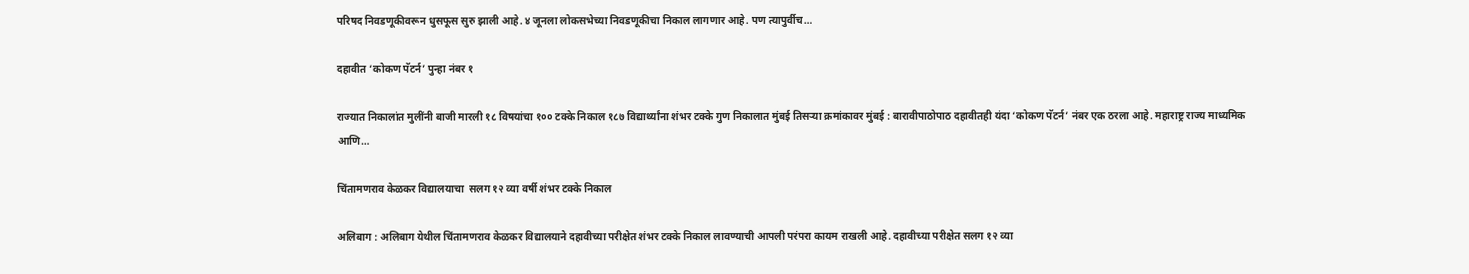परिषद निवडणूकीवरून धुसफूस सुरु झाली आहे. ४ जूनला लोकसभेच्या निवडणूकीचा निकाल लागणार आहे. पण त्यापुर्वीच…

दहावीत ‘कोकण पॅटर्न’ पुन्हा नंबर १

राज्यात निकालांत मुलींनी बाजी मारली १८ विषयांचा १०० टक्के निकाल १८७ विद्यार्थ्यांना शंभर टक्के गुण निकालात मुंबई तिसऱ्या क्रमांकावर मुंबई : बारावीपाठोपाठ दहावीतही यंदा ‘कोकण पॅटर्न’ नंबर एक ठरला आहे. महाराष्ट्र राज्य माध्यमिक आणि…

चिंतामणराव केळकर विद्यालयाचा  सलग १२ व्या वर्षी शंभर टक्के निकाल

अलिबाग : अलिबाग येथील चिंतामणराव केळकर विद्यालयाने दहावीच्या परीक्षेत शंभर टक्के निकाल लावण्याची आपली परंपरा कायम राखली आहे. दहावीच्या परीक्षेत सलग १२ व्या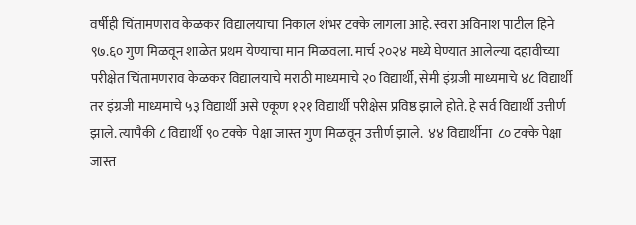वर्षीही चिंतामणराव केळकर विद्यालयाचा निकाल शंभर टक्के लागला आहे. स्वरा अविनाश पाटील हिने ९७.६० गुण मिळवून शाळेत प्रथम येण्याचा मान मिळवला. मार्च २०२४ मध्ये घेण्यात आलेल्या दहावीच्या परीक्षेत चिंतामणराव केळकर विद्यालयाचे मराठी माध्यमाचे २० विद्यार्थी, सेमी इंग्रजी माध्यमाचे ४८ विद्यार्थी तर इंग्रजी माध्यमाचे ५३ विद्यार्थी असे एकूण १२१ विद्यार्थी परीक्षेस प्रविष्ठ झाले होते. हे सर्व विद्यार्थी उत्तीर्ण झाले. त्यापैकी ८ विद्यार्थी ९० टक्के  पेक्षा जास्त गुण मिळवून उत्तीर्ण झाले.  ४४ विद्यार्थीना  ८० टक्के पेक्षा जास्त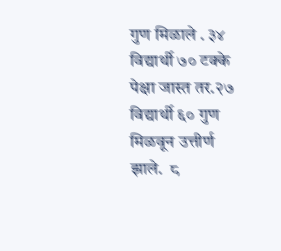गुण मिळाले . ३४ विद्यार्थी ७० टक्के पेक्षा जास्त तर.२७ विद्यार्थी ६० गुण मिळवून उत्तीर्ण झाले.  ८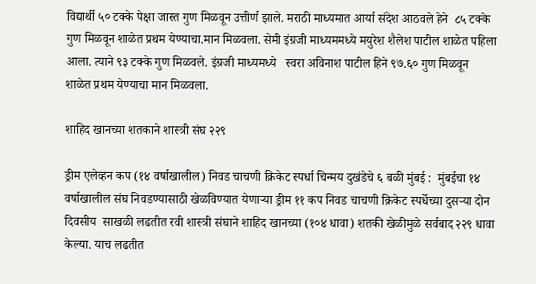विद्यार्थी ५० टक्के पेक्षा जास्त गुण मिळवून उत्तीर्ण झाले. मराठी माध्यमात आर्या संदेश आठवले हेने  ८५ टक्के गुण मिळवून शाळेत प्रथम येण्याचा.मान मिळवला. सेमी इंग्रजी माध्यममध्ये मयुरेश शैलेश पाटील शाळेत पहिला आला. त्याने ९३ टक्के गुण मिळवले. इंग्रजी माध्यमध्ये   स्वरा अविनाश पाटील हिने ९७.६० गुण मिळवून  शाळेत प्रथम येण्याचा मान मिळवला.

शाहिद खानच्या शतकाने शास्त्री संघ २२९

ड्रीम एलेव्हन कप (१४ वर्षाखालील) निवड चाचणी क्रिकेट स्पर्धा चिन्मय दुखंडेचे ६ बळी मुंबई :  मुंबईचा १४ वर्षाखालील संघ निवडण्यासाठी खेळविण्यात येणाऱ्या ड्रीम ११ कप निवड चाचणी क्रिकेट स्पर्धेच्या दुसऱ्या दोन दिवसीय  साखळी लढतीत रवी शास्त्री संघाने शाहिद खानच्या (१०४ धावा) शतकी खेळीमुळे सर्वबाद २२९ धावा केल्या. याच लढतीत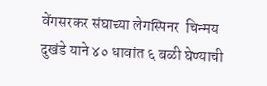वेंगसरकर संघाच्या लेगस्पिनर  चिन्मय दुखंडे याने ४० धावांत ६ बळी घेण्याची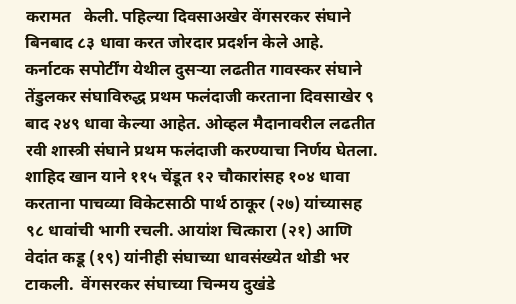करामत   केली. पहिल्या दिवसाअखेर वेंगसरकर संघाने बिनबाद ८३ धावा करत जोरदार प्रदर्शन केले आहे.  कर्नाटक सपोर्टींग येथील दुसऱ्या लढतीत गावस्कर संघाने तेंडुलकर संघाविरुद्ध प्रथम फलंदाजी करताना दिवसाखेर ९ बाद २४९ धावा केल्या आहेत. ओव्हल मैदानावरील लढतीत रवी शास्त्री संघाने प्रथम फलंदाजी करण्याचा निर्णय घेतला. शाहिद खान याने ११५ चेंडूत १२ चौकारांसह १०४ धावा करताना पाचव्या विकेटसाठी पार्थ ठाकूर (२७) यांच्यासह ९८ धावांची भागी रचली. आयांश चित्कारा (२१) आणि वेदांत कडू (१९) यांनीही संघाच्या धावसंख्येत थोडी भर टाकली.  वेंगसरकर संघाच्या चिन्मय दुखंडे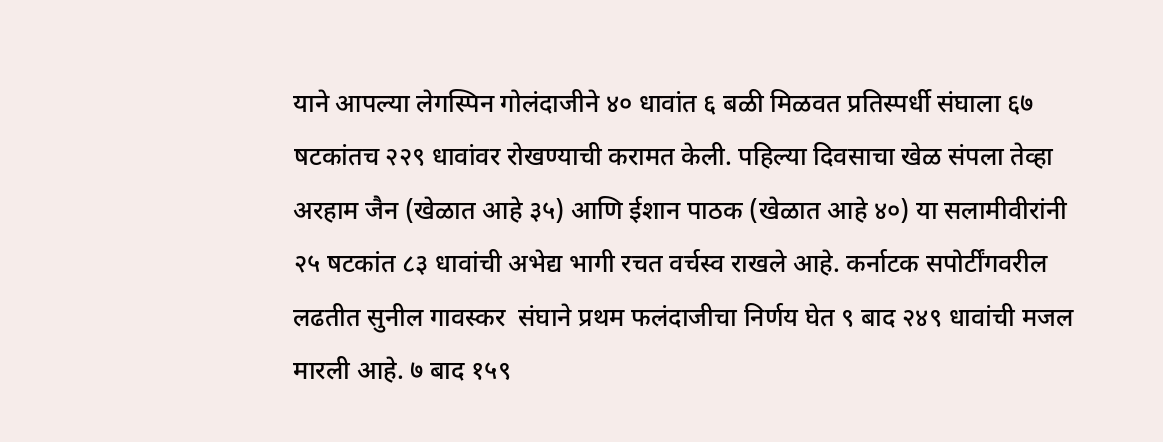याने आपल्या लेगस्पिन गोलंदाजीने ४० धावांत ६ बळी मिळवत प्रतिस्पर्धी संघाला ६७ षटकांतच २२९ धावांवर रोखण्याची करामत केली. पहिल्या दिवसाचा खेळ संपला तेव्हा अरहाम जैन (खेळात आहे ३५) आणि ईशान पाठक (खेळात आहे ४०) या सलामीवीरांनी २५ षटकांत ८३ धावांची अभेद्य भागी रचत वर्चस्व राखले आहे. कर्नाटक सपोर्टींगवरील लढतीत सुनील गावस्कर  संघाने प्रथम फलंदाजीचा निर्णय घेत ९ बाद २४९ धावांची मजल मारली आहे. ७ बाद १५९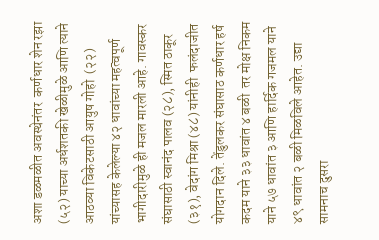अशा डळमळीत अवस्थेनंतर  कर्णधार शेन रझा (५२) याच्या अर्धशतकी खेळीमुळे आणि त्याने आठव्या विकेटसाठी आयुष गोहो  (२२) यांच्यासह केलेल्या ४२ धावांच्या महत्वपूर्ण भागीदारीमुळे ही मजल मारली आहे. गावस्कर संघासाठी स्वानंद पालव (२८), स्मित ठाकूर (३१), वेदांग मिश्रा (४८) यांनीही  फलंदाजीत योगदान दिले. तेंडुलकर संघासाठ कर्णधार हर्ष कदम याने ३३ धावांत ४ बळी  तर मोक्ष निकम याने ५७ धावांत ३ आणि हार्दिक गजमल याने ४९ धावांत २ बळी मिळविले आहेत. उद्या सामनाच दुसरा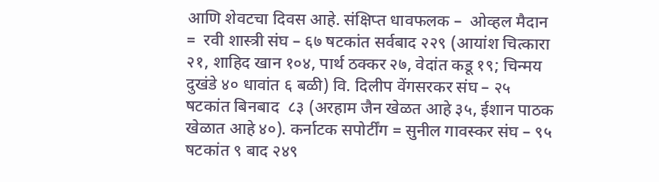आणि शेवटचा दिवस आहे. संक्षिप्त धावफलक –  ओव्हल मैदान =  रवी शास्त्री संघ – ६७ षटकांत सर्वबाद २२९ (आयांश चित्कारा २१, शाहिद खान १०४, पार्थ ठक्कर २७, वेदांत कडू १९; चिन्मय दुखंडे ४० धावांत ६ बळी) वि. दिलीप वेंगसरकर संघ – २५ षटकांत बिनबाद  ८३ (अरहाम जैन खेळत आहे ३५, ईशान पाठक खेळात आहे ४०). कर्नाटक सपोर्टींग = सुनील गावस्कर संघ – ९५ षटकांत ९ बाद २४९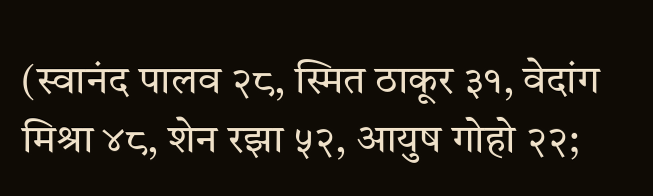(स्वानंद पालव २८, स्मित ठाकूर ३१, वेदांग मिश्रा ४८, शेन रझा ५२, आयुष गोहो २२;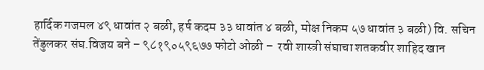हार्दिक गजमल ४९ धावांत २ बळी, हर्ष कदम ३३ धावांत ४ बळी, मोक्ष निकम ५७ धावांत ३ बळी) वि. सचिन तेंडुलकर संघ.विजय बने – ९८१९०५९६७७ फोटो ओळी –  रवी शास्त्री संघाचा शतकवीर शाहिद खान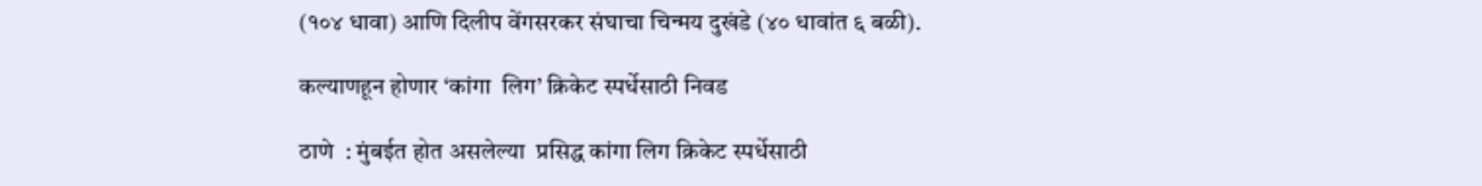(१०४ धावा) आणि दिलीप वेंगसरकर संघाचा चिन्मय दुखंडे (४० धावांत ६ बळी).

कल्याणहून होणार ‘कांगा  लिग’ क्रिकेट स्पर्धेसाठी निवड

ठाणे  : मुंबईत होत असलेल्या  प्रसिद्ध कांगा लिग क्रिकेट स्पर्धेसाठी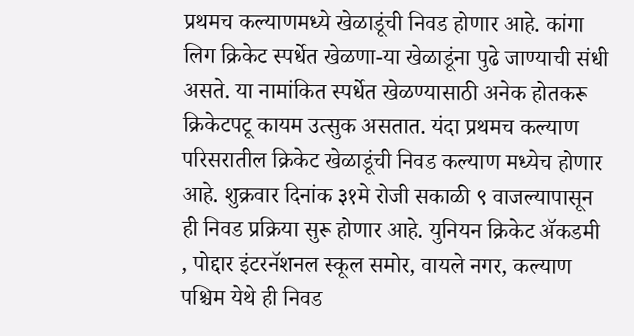प्रथमच कल्याणमध्ये खेळाडूंची निवड होणार आहे. कांगा लिग क्रिकेट स्पर्धेत खेळणा-या खेळाडूंना पुढे जाण्याची संधी असते. या नामांकित स्पर्धेत खेळण्यासाठी अनेक होतकरू क्रिकेटपटू कायम उत्सुक असतात. यंदा प्रथमच कल्याण परिसरातील क्रिकेट खेळाडूंची निवड कल्याण मध्येच होणार आहे. शुक्रवार दिनांक ३१मे रोजी सकाळी ९ वाजल्यापासून ही निवड प्रक्रिया सुरू होणार आहे. युनियन क्रिकेट ॲकडमी , पोद्दार इंटरनॅशनल स्कूल समोर, वायले नगर, कल्याण पश्चिम येथे ही निवड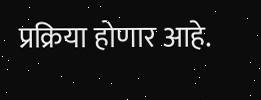प्रक्रिया होणार आहे.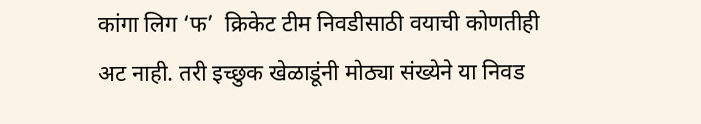कांगा लिग ‘फ’  क्रिकेट टीम निवडीसाठी वयाची कोणतीही अट नाही. तरी इच्छुक खेळाडूंनी मोठ्या संख्येने या निवड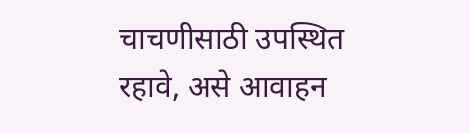चाचणीसाठी उपस्थित रहावे, असे आवाहन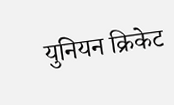युनियन क्रिकेट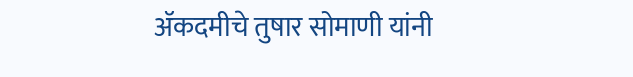ॲकदमीचे तुषार सोमाणी यांनी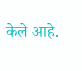केले आहे.